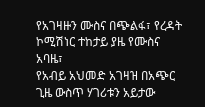የአገዛዙን ሙስና በጭልፋ፣ የረዳት ኮሚሽነር ተከታይ ያዜ የሙስና አባዜ፣
የአብይ አህመድ አገዛዝ በአጭር ጊዜ ውስጥ ሃገሪቱን አይታው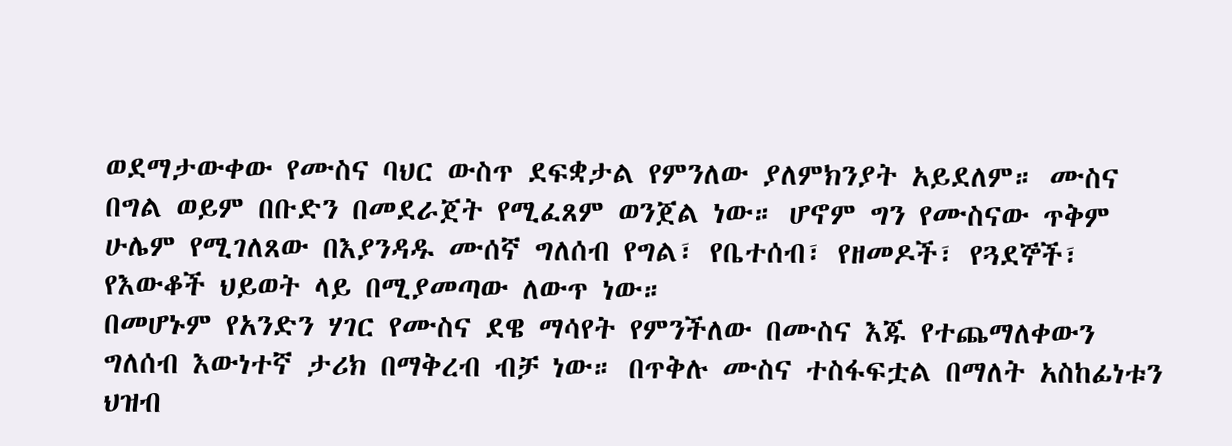ወደማታውቀው የሙስና ባህር ውስጥ ደፍቋታል የምንለው ያለምክንያት አይደለም። ሙስና በግል ወይም በቡድን በመደራጀት የሚፈጸም ወንጀል ነው። ሆኖም ግን የሙስናው ጥቅም ሁሌም የሚገለጸው በእያንዳዱ ሙሰኛ ግለሰብ የግል፣ የቤተሰብ፣ የዘመዶች፣ የጓደኞች፣ የእውቆች ህይወት ላይ በሚያመጣው ለውጥ ነው።
በመሆኑም የአንድን ሃገር የሙስና ደዌ ማሳየት የምንችለው በሙስና እጁ የተጨማለቀውን ግለሰብ እውነተኛ ታሪክ በማቅረብ ብቻ ነው። በጥቅሉ ሙስና ተስፋፍቷል በማለት አስከፊነቱን ህዝብ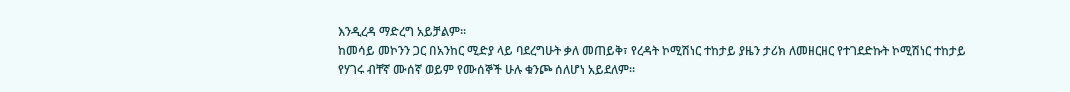እንዲረዳ ማድረግ አይቻልም።
ከመሳይ መኮንን ጋር በአንከር ሚድያ ላይ ባደረግሁት ቃለ መጠይቅ፣ የረዳት ኮሚሽነር ተከታይ ያዜን ታሪክ ለመዘርዘር የተገደድኩት ኮሚሽነር ተከታይ የሃገሩ ብቸኛ ሙሰኛ ወይም የሙሰኞች ሁሉ ቁንጮ ሰለሆነ አይደለም።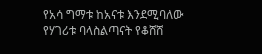የአሳ ግማቱ ከአናቱ እንደሚባለው የሃገሪቱ ባላስልጣናት የቆሸሸ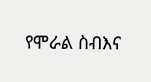የሞራል ስብእና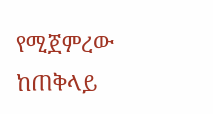የሚጀምረው ከጠቅላይ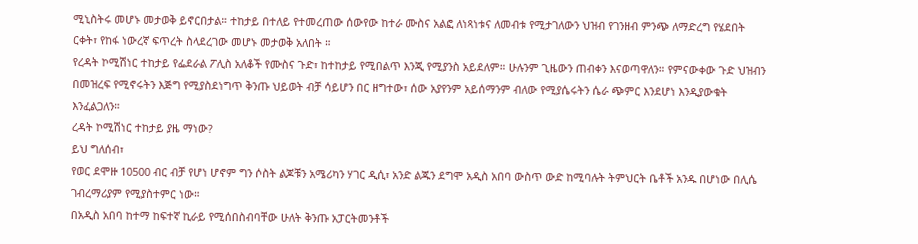ሚኒስትሩ መሆኑ መታወቅ ይኖርበታል። ተከታይ በተለይ የተመረጠው ሰውየው ከተራ ሙስና አልፎ ለነጻነቱና ለመብቱ የሚታገለውን ህዝብ የገንዘብ ምንጭ ለማድረግ የሄደበት ርቀት፣ የከፋ ነውረኛ ፍጥረት ስላደረገው መሆኑ መታወቅ አለበት ።
የረዳት ኮሚሽነር ተከታይ የፌደራል ፖሊስ አለቆች የሙስና ጉድ፣ ከተከታይ የሚበልጥ እንጂ የሚያንስ አይደለም። ሁሉንም ጊዜውን ጠብቀን እናወጣዋለን። የምናውቀው ጉድ ህዝብን በመዝረፍ የሚኖሩትን እጅግ የሚያስደነግጥ ቅንጡ ህይወት ብቻ ሳይሆን በር ዘግተው፣ ሰው አያየንም አይሰማንም ብለው የሚያሴሩትን ሴራ ጭምር እንደሆነ እንዲያውቁት እንፈልጋለን።
ረዳት ኮሚሽነር ተከታይ ያዜ ማነው?
ይህ ግለሰብ፣
የወር ደሞዙ 10500 ብር ብቻ የሆነ ሆኖም ግን ሶስት ልጆቹን አሜሪካን ሃገር ዲሲ፣ አንድ ልጁን ደግሞ አዲስ አበባ ውስጥ ውድ ከሚባሉት ትምህርት ቤቶች አንዱ በሆነው በሊሴ ገብረማሪያም የሚያስተምር ነው።
በአዲስ አበባ ከተማ ከፍተኛ ኪራይ የሚሰበስብባቸው ሁለት ቅንጡ አፓርትመንቶች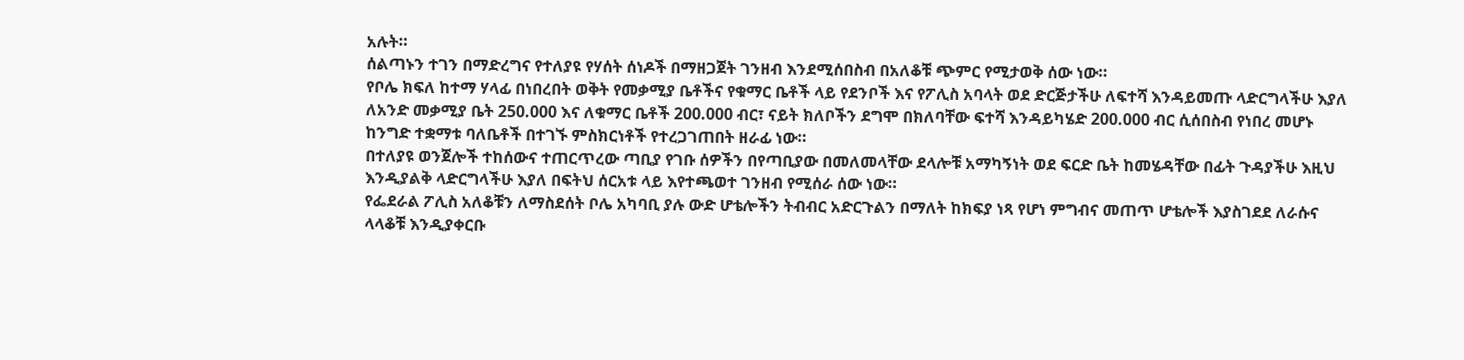አሉት።
ሰልጣኑን ተገን በማድረግና የተለያዩ የሃሰት ሰነዶች በማዘጋጀት ገንዘብ እንደሚሰበስብ በአለቆቹ ጭምር የሚታወቅ ሰው ነው።
የቦሌ ክፍለ ከተማ ሃላፊ በነበረበት ወቅት የመቃሚያ ቤቶችና የቁማር ቤቶች ላይ የደንቦች እና የፖሊስ አባላት ወደ ድርጅታችሁ ለፍተሻ እንዳይመጡ ላድርግላችሁ እያለ ለአንድ መቃሚያ ቤት 250.000 እና ለቁማር ቤቶች 200.000 ብር፣ ናይት ክለቦችን ደግሞ በክለባቸው ፍተሻ እንዳይካሄድ 200.000 ብር ሲሰበስብ የነበረ መሆኑ ከንግድ ተቋማቱ ባለቤቶች በተገኙ ምስክርነቶች የተረጋገጠበት ዘራፊ ነው።
በተለያዩ ወንጀሎች ተከሰውና ተጠርጥረው ጣቢያ የገቡ ሰዎችን በየጣቢያው በመለመላቸው ደላሎቹ አማካኝነት ወደ ፍርድ ቤት ከመሄዳቸው በፊት ጉዳያችሁ እዚህ እንዲያልቅ ላድርግላችሁ እያለ በፍትህ ሰርአቱ ላይ እየተጫወተ ገንዘብ የሚሰራ ሰው ነው።
የፌደራል ፖሊስ አለቆቹን ለማስደሰት ቦሌ አካባቢ ያሉ ውድ ሆቴሎችን ትብብር አድርጉልን በማለት ከክፍያ ነጻ የሆነ ምግብና መጠጥ ሆቴሎች እያስገደደ ለራሱና ላላቆቹ እንዲያቀርቡ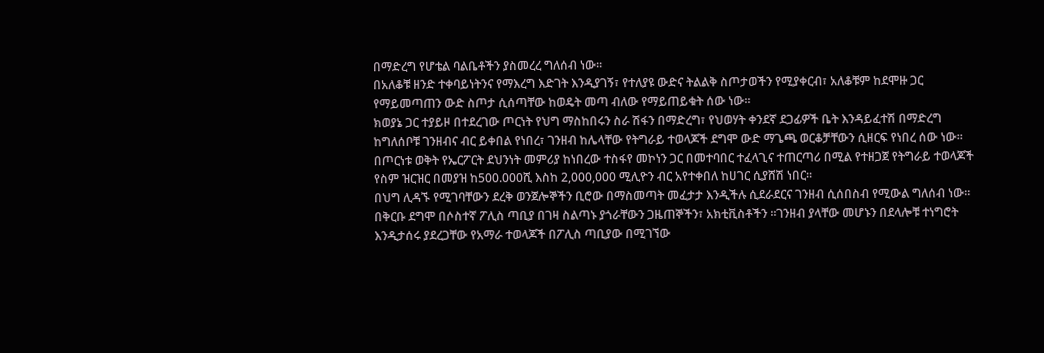በማድረግ የሆቴል ባልቤቶችን ያስመረረ ግለሰብ ነው።
በአለቆቹ ዘንድ ተቀባይነትንና የማእረግ እድገት እንዲያገኝ፣ የተለያዩ ውድና ትልልቅ ስጦታወችን የሚያቀርብ፣ አለቆቹም ከደሞዙ ጋር የማይመጣጠን ውድ ስጦታ ሲሰጣቸው ከወዴት መጣ ብለው የማይጠይቁት ሰው ነው።
ክወያኔ ጋር ተያይዞ በተደረገው ጦርነት የህግ ማስከበሩን ስራ ሽፋን በማድረግ፣ የህወሃት ቀንደኛ ደጋፊዎች ቤት እንዳይፈተሽ በማድረግ ከግለሰቦቹ ገንዘብና ብር ይቀበል የነበረ፣ ገንዘብ ከሌላቸው የትግራይ ተወላጆች ደግሞ ውድ ማጌጫ ወርቆቻቸውን ሲዘርፍ የነበረ ሰው ነው።
በጦርነቱ ወቅት የኤርፖርት ደህንነት መምሪያ ከነበረው ተስፋየ መኮነን ጋር በመተባበር ተፈላጊና ተጠርጣሪ በሚል የተዘጋጀ የትግራይ ተወላጆች የስም ዝርዝር በመያዝ ከ500.000ሺ እስከ 2,000,000 ሚሊዮን ብር አየተቀበለ ከሀገር ሲያሸሽ ነበር።
በህግ ሊዳኙ የሚገባቸውን ደረቅ ወንጀሎኞችን ቢሮው በማስመጣት መፈታታ እንዲችሉ ሲደራደርና ገንዘብ ሲሰበስብ የሚውል ግለሰብ ነው። በቅርቡ ደግሞ በሶስተኛ ፖሊስ ጣቢያ በገዛ ስልጣኑ ያጎራቸውን ጋዜጠኞችን፣ አክቲቪስቶችን ።ገንዘብ ያላቸው መሆኑን በደላሎቹ ተነግሮት እንዲታሰሩ ያደረጋቸው የአማራ ተወላጆች በፖሊስ ጣቢያው በሚገኘው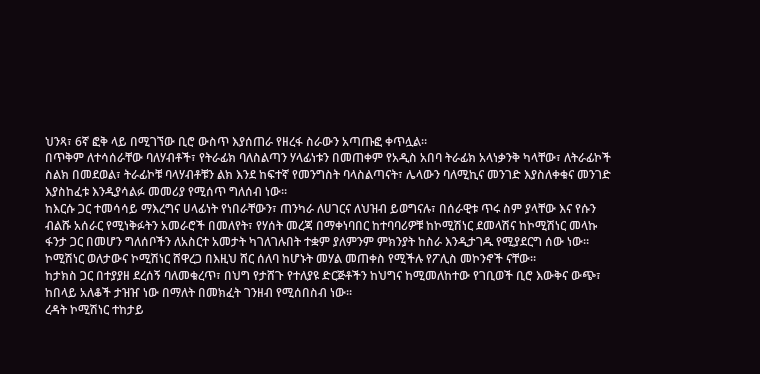ህንጻ፣ 6ኛ ፎቅ ላይ በሚገኘው ቢሮ ውስጥ እያሰጠራ የዘረፋ ስራውን አጣጡፎ ቀጥሏል።
በጥቅም ለተሳሰራቸው ባለሃብቶች፣ የትራፊክ ባለስልጣን ሃላፊነቱን በመጠቀም የአዲስ አበባ ትራፊክ አላነቃንቅ ካላቸው፣ ለትራፊኮች ስልክ በመደወል፣ ትራፊኮቹ ባላሃብቶቹን ልክ እንደ ከፍተኛ የመንግስት ባላስልጣናት፣ ሌላውን ባለሚኪና መንገድ እያስለቀቁና መንገድ እያስከፈቱ እንዲያሳልፉ መመሪያ የሚሰጥ ግለሰብ ነው።
ከእርሱ ጋር ተመሳሳይ ማእረግና ሀላፊነት የነበራቸውን፣ ጠንካራ ለሀገርና ለህዝብ ይወግናሉ፣ በሰራዊቱ ጥሩ ስም ያላቸው እና የሱን ብልሹ አሰራር የሚነቅፉትን አመራሮች በመለየት፣ የሃሰት መረጃ በማቀነባበር ከተባባሪዎቹ ከኮሚሽነር ደመላሽና ከኮሚሽነር መላኩ ፋንታ ጋር በመሆን ግለሰቦችን ለአስርተ አመታት ካገለገሉበት ተቋም ያለምንም ምክንያት ከስራ እንዲታገዱ የሚያደርግ ሰው ነው። ኮሚሽነር ወለታውና ኮሚሽነር ሸዋረጋ በእዚህ ሸር ሰለባ ከሆኑት መሃል መጠቀስ የሚችሉ የፖሊስ መኮንኖች ናቸው።
ከታክስ ጋር በተያያዘ ደረሰኝ ባለመቁረጥ፣ በህግ የታሸጉ የተለያዩ ድርጅቶችን ከህግና ከሚመለከተው የገቢወች ቢሮ እውቅና ውጭ፣ ከበላይ አለቆች ታዝዠ ነው በማለት በመክፈት ገንዘብ የሚሰበስብ ነው።
ረዳት ኮሚሽነር ተከታይ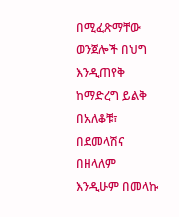በሚፈጽማቸው ወንጀሎች በህግ እንዲጠየቅ ከማድረግ ይልቅ በአለቆቹ፣ በደመላሽና በዘላለም እንዲሁም በመላኩ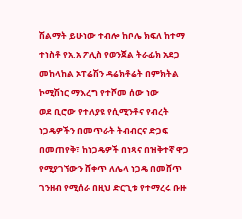ሽልማት ይሁነው ተብሎ ከቦሌ ክፍለ ከተማ ተነስቶ የአ.አ ፖሊስ የወንጀል ትራፊክ አደጋ መከላከል ኦፐሬሽን ዳሬክቶሬት በምክትል ኮሚሽነር ማእረግ የተሾመ ሰው ነው
ወደ ቢሮው የተለያዩ የሲሚንቶና የብረት ነጋዴዎችን በመጥራት ትብብርና ድጋፍ በመጠየቅ፣ ከነጋዴዎች በነጻና በዝቅተኛ ዋጋ የሚያገኘውን ሸቀጥ ለሌላ ነጋዴ በመሸጥ ገንዘብ የሚሰራ በዚህ ድርጊቱ የተማረሩ ቡዙ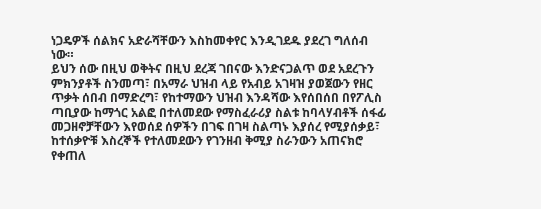ነጋዴዎች ሰልክና አድራሻቸውን እስከመቀየር እንዲገደዱ ያደረገ ግለሰብ ነው።
ይህን ሰው በዚህ ወቅትና በዚህ ደረጃ ገበናው እንድናጋልጥ ወደ አደረጉን ምክንያቶች ስንመጣ፣ በአማራ ህዝብ ላይ የአብይ አገዛዝ ያወጀውን የዘር ጥቃት ሰበብ በማድረግ፣ የከተማውን ህዝብ እንዳሻው እየሰበሰበ በየፖሊስ ጣቢያው ከማጎር አልፎ በተለመደው የማስፈራሪያ ስልቱ ከባላሃብቶች ሰፋፊ መጋዘኖቻቸውን እየወሰደ ሰዎችን በገፍ በገዛ ስልጣኑ እያሰረ የሚያሰቃይ፣ ከተሰቃዮቹ እስረኞች የተለመደውን የገንዘብ ቅሚያ ስራንውን አጠናክሮ የቀጠለ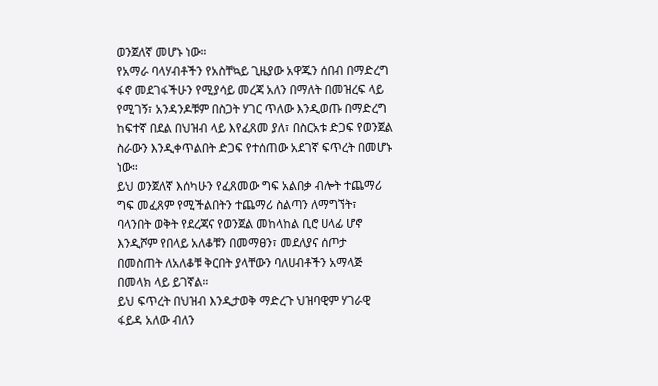ወንጀለኛ መሆኑ ነው።
የአማራ ባላሃብቶችን የአስቸኳይ ጊዜያው አዋጁን ሰበብ በማድረግ ፋኖ መደገፋችሁን የሚያሳይ መረጃ አለን በማለት በመዝረፍ ላይ የሚገኝ፣ አንዳንዶቹም በስጋት ሃገር ጥለው እንዲወጡ በማድረግ ከፍተኛ በደል በህዝብ ላይ እየፈጸመ ያለ፣ በስርአቱ ድጋፍ የወንጀል ስራውን እንዲቀጥልበት ድጋፍ የተሰጠው አደገኛ ፍጥረት በመሆኑ ነው።
ይህ ወንጀለኛ እሰካሁን የፈጸመው ግፍ አልበቃ ብሎት ተጨማሪ ግፍ መፈጸም የሚችልበትን ተጨማሪ ስልጣን ለማግኘት፣ ባላንበት ወቅት የደረጃና የወንጀል መከላከል ቢሮ ሀላፊ ሆኖ እንዲሾም የበላይ አለቆቹን በመማፀን፣ መደለያና ሰጦታ በመስጠት ለአለቆቹ ቅርበት ያላቸውን ባለሀብቶችን አማላጅ በመላክ ላይ ይገኛል።
ይህ ፍጥረት በህዝብ እንዲታወቅ ማድረጉ ህዝባዊም ሃገራዊ ፋይዳ አለው ብለን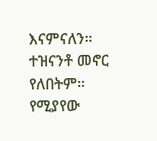እናምናለን። ተዝናንቶ መኖር የለበትም። የሚያየው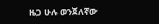ዜጋ ሁሉ ወንጀለኛው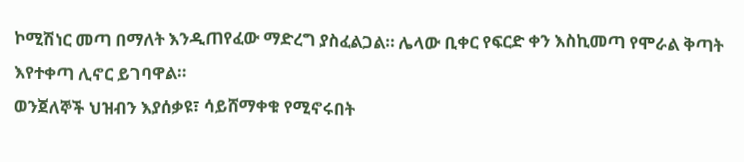ኮሚሽነር መጣ በማለት እንዲጠየፈው ማድረግ ያስፈልጋል። ሌላው ቢቀር የፍርድ ቀን እስኪመጣ የሞራል ቅጣት እየተቀጣ ሊኖር ይገባዋል።
ወንጀለኞች ህዝብን እያሰቃዩ፣ ሳይሸማቀቁ የሚኖሩበት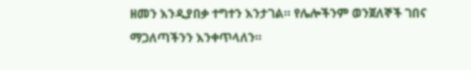ዘመን እንዲያበቃ ተግተን እንታገል። የሌሎችንም ወንጀለኞች ገበና ማጋለጣችንን እንቀጥላለን።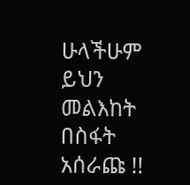ሁላችሁም ይህን መልእከት በስፋት አሰራጩ !!